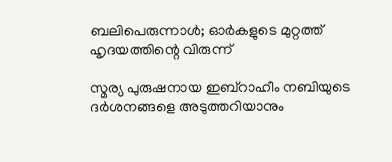ബലിപെരുന്നാള്‍; ഓര്‍കളുടെ മുറ്റത്ത് ഹൃദയത്തിന്റെ വിരുന്ന്‌

സ്മര്യ പുരുഷനായ ഇബ്‌റാഹീം നബിയുടെ ദര്‍ശനങ്ങളെ അടുത്തറിയാനും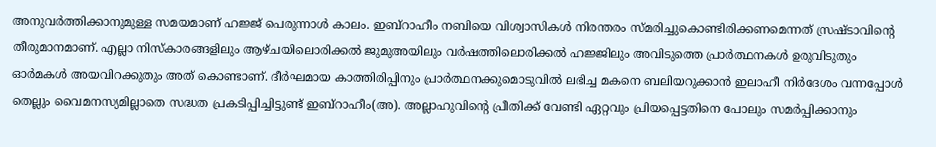അനുവര്‍ത്തിക്കാനുമുള്ള സമയമാണ് ഹജ്ജ് പെരുന്നാള്‍ കാലം. ഇബ്‌റാഹീം നബിയെ വിശ്വാസികള്‍ നിരന്തരം സ്മരിച്ചുകൊണ്ടിരിക്കണമെന്നത് സ്രഷ്ടാവിന്റെ തീരുമാനമാണ്. എല്ലാ നിസ്‌കാരങ്ങളിലും ആഴ്ചയിലൊരിക്കല്‍ ജുമുഅയിലും വര്‍ഷത്തിലൊരിക്കല്‍ ഹജ്ജിലും അവിടുത്തെ പ്രാര്‍ത്ഥനകള്‍ ഉരുവിടുതും ഓര്‍മകള്‍ അയവിറക്കുതും അത് കൊണ്ടാണ്. ദീര്‍ഘമായ കാത്തിരിപ്പിനും പ്രാര്‍ത്ഥനക്കുമൊടുവില്‍ ലഭിച്ച മകനെ ബലിയറുക്കാന്‍ ഇലാഹീ നിര്‍ദേശം വന്നപ്പോള്‍ തെല്ലും വൈമനസ്യമില്ലാതെ സദ്ധത പ്രകടിപ്പിച്ചിട്ടുണ്ട് ഇബ്‌റാഹീം(അ). അല്ലാഹുവിന്റെ പ്രീതിക്ക് വേണ്ടി ഏറ്റവും പ്രിയപ്പെട്ടതിനെ പോലും സമര്‍പ്പിക്കാനും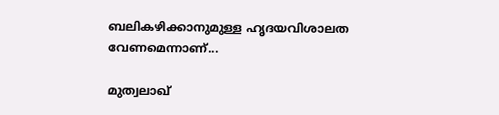ബലികഴിക്കാനുമുള്ള ഹൃദയവിശാലത വേണമെന്നാണ്...

മുത്വലാഖ്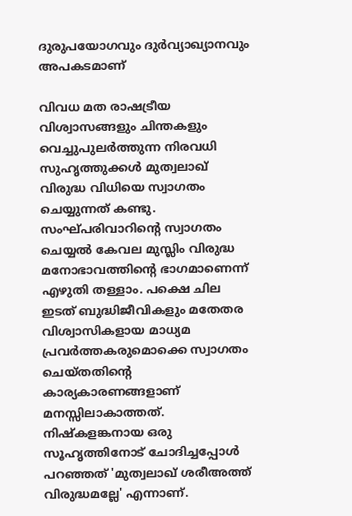ദുരുപയോഗവും ദുര്‍വ്യാഖ്യാനവും അപകടമാണ്‌

വിവധ മത രാഷട്രീയ വിശ്വാസങ്ങളും ചിന്തകളും വെച്ചുപുലര്‍ത്തുന്ന നിരവധി സുഹൃത്തുക്കള്‍ മുത്വലാഖ് വിരുദ്ധ വിധിയെ സ്വാഗതം ചെയ്യുന്നത് കണ്ടു. സംഘ്പരിവാറിന്റെ സ്വാഗതം ചെയ്യല്‍ കേവല മുസ്ലിം വിരുദ്ധ മനോഭാവത്തിന്റെ ഭാഗമാണെന്ന് എഴുതി തള്ളാം. പക്ഷെ ചില ഇടത് ബുദ്ധിജീവികളും മതേതര വിശ്വാസികളായ മാധ്യമ പ്രവര്‍ത്തകരുമൊക്കെ സ്വാഗതം ചെയ്തതിന്റെ കാര്യകാരണങ്ങളാണ് മനസ്സിലാകാത്തത്. നിഷ്‌കളങ്കനായ ഒരു സൂഹൃത്തിനോട് ചോദിച്ചപ്പോള്‍ പറഞ്ഞത് 'മുത്വലാഖ് ശരീഅത്ത് വിരുദ്ധമല്ലേ' എന്നാണ്.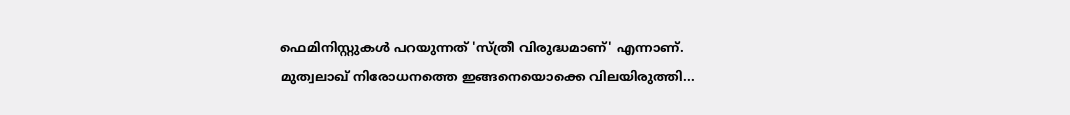ഫെമിനിസ്റ്റുകള്‍ പറയുന്നത് 'സ്ത്രീ വിരുദ്ധമാണ്' എന്നാണ്. മുത്വലാഖ് നിരോധനത്തെ ഇങ്ങനെയൊക്കെ വിലയിരുത്തി...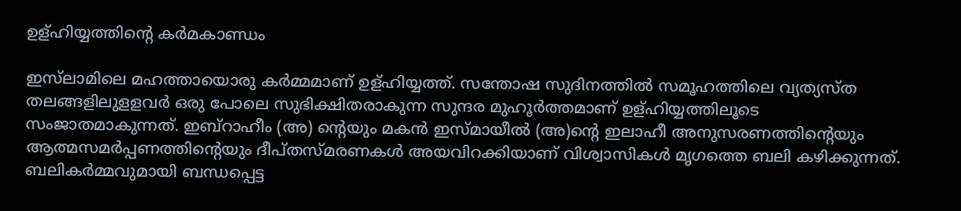ഉള്ഹിയ്യത്തിന്റെ കര്‍മകാണ്ഡം

ഇസ്‌ലാമിലെ മഹത്തായൊരു കര്‍മ്മമാണ് ഉള്ഹിയ്യത്ത്. സന്തോഷ സുദിനത്തില്‍ സമൂഹത്തിലെ വ്യത്യസ്ത തലങ്ങളിലുളളവര്‍ ഒരു പോലെ സുഭിക്ഷിതരാകുന്ന സുന്ദര മുഹൂര്‍ത്തമാണ് ഉള്ഹിയ്യത്തിലൂടെ സംജാതമാകുന്നത്. ഇബ്‌റാഹീം (അ) ന്റെയും മകന്‍ ഇസ്മായീല്‍ (അ)ന്റെ ഇലാഹീ അനുസരണത്തിന്റെയും ആത്മസമര്‍പ്പണത്തിന്റെയും ദീപ്തസ്മരണകള്‍ അയവിറക്കിയാണ് വിശ്വാസികള്‍ മൃഗത്തെ ബലി കഴിക്കുന്നത്. ബലികര്‍മ്മവുമായി ബന്ധപ്പെട്ട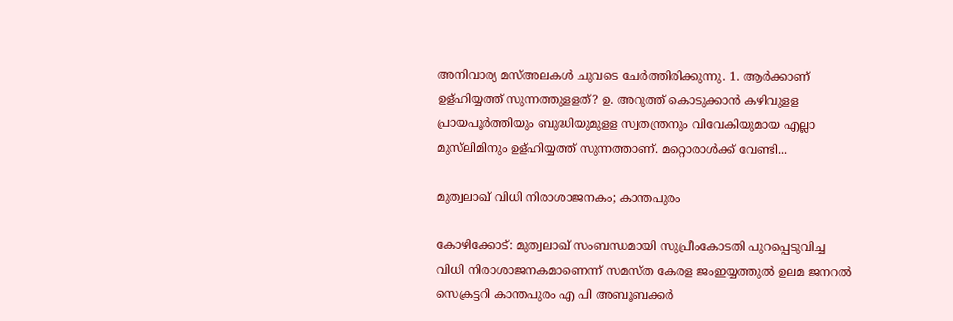അനിവാര്യ മസ്അലകള്‍ ചുവടെ ചേര്‍ത്തിരിക്കുന്നു. 1. ആര്‍ക്കാണ് ഉള്ഹിയ്യത്ത് സുന്നത്തുളളത്? ഉ. അറുത്ത് കൊടുക്കാന്‍ കഴിവുളള പ്രായപൂര്‍ത്തിയും ബുദ്ധിയുമുളള സ്വതന്ത്രനും വിവേകിയുമായ എല്ലാ മുസ്‌ലിമിനും ഉള്ഹിയ്യത്ത് സുന്നത്താണ്. മറ്റൊരാള്‍ക്ക് വേണ്ടി...

മുത്വലാഖ് വിധി നിരാശാജനകം; കാന്തപുരം

കോഴിക്കോട്: മുത്വലാഖ് സംബന്ധമായി സുപ്രീംകോടതി പുറപ്പെടുവിച്ച വിധി നിരാശാജനകമാണെന്ന് സമസ്ത കേരള ജംഇയ്യത്തുല്‍ ഉലമ ജനറല്‍ സെക്രട്ടറി കാന്തപുരം എ പി അബൂബക്കര്‍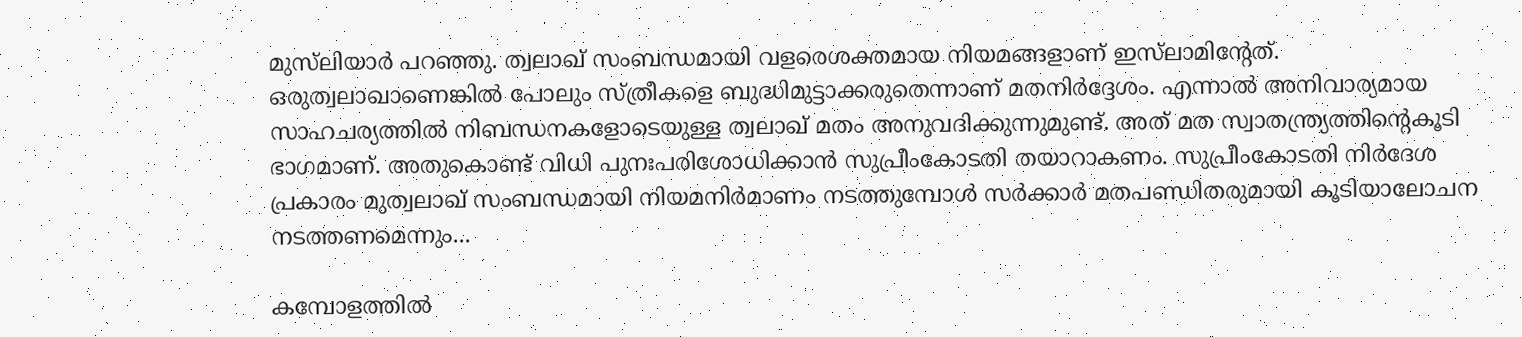മുസ്‌ലിയാര്‍ പറഞ്ഞു. ത്വലാഖ് സംബന്ധമായി വളരെശക്തമായ നിയമങ്ങളാണ് ഇസ്‌ലാമിന്റേത്. ഒരുത്വലാഖാണെങ്കില്‍ പോലും സ്ത്രീകളെ ബുദ്ധിമുട്ടാക്കരുതെന്നാണ് മതനിര്‍ദ്ദേശം. എന്നാല്‍ അനിവാര്യമായ സാഹചര്യത്തില്‍ നിബന്ധനകളോടെയുള്ള ത്വലാഖ് മതം അനുവദിക്കുന്നുമുണ്ട്. അത് മത സ്വാതന്ത്ര്യത്തിന്റെകൂടി ഭാഗമാണ്. അതുകൊണ്ട് വിധി പുനഃപരിശോധിക്കാന്‍ സുപ്രീംകോടതി തയാറാകണം. സുപ്രീംകോടതി നിര്‍ദേശ പ്രകാരം മുത്വലാഖ് സംബന്ധമായി നിയമനിര്‍മാണം നടത്തുമ്പോള്‍ സര്‍ക്കാര്‍ മതപണ്ഡിതരുമായി കൂടിയാലോചന നടത്തണമെന്നും...

കമ്പോളത്തില്‍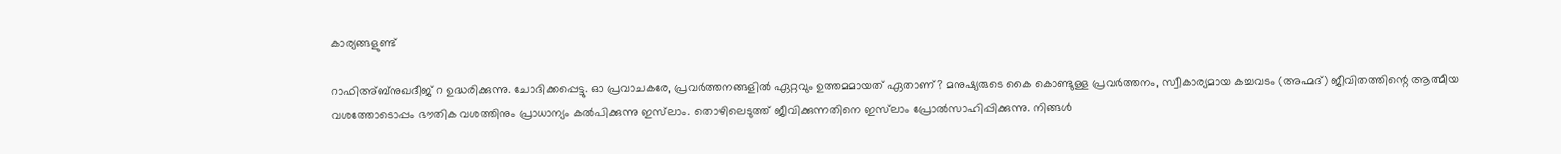കാര്യങ്ങളുണ്ട്‌

റാഫിഅ്ബ്‌നുഖദീജ് റ ഉദ്ധരിക്കുന്നു. ചോദിക്കപ്പെട്ടു. ഓ പ്രവാചകരേ, പ്രവര്‍ത്തനങ്ങളില്‍ ഏറ്റവും ഉത്തമമായത് ഏതാണ്? മനുഷ്യരുടെ കൈ കൊണ്ടുള്ള പ്രവര്‍ത്തനം, സ്വീകാര്യമായ കച്ചവടം (അഹ്മദ്) ജീവിതത്തിന്റെ ആത്മീയ വശത്തോടൊപ്പം ഭൗതിക വശത്തിനും പ്രാധാന്യം കല്‍പിക്കുന്നു ഇസ്‌ലാം. തൊഴിലെടുത്ത് ജീവിക്കുന്നതിനെ ഇസ്‌ലാം പ്രോല്‍സാഹിപ്പിക്കുന്നു. നിങ്ങള്‍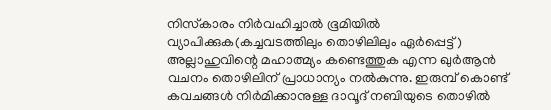നിസ്‌കാരം നിര്‍വഹിച്ചാല്‍ ഭൂമിയില്‍ വ്യാപിക്കുക(കച്ചവടത്തിലും തൊഴിലിലും ഏര്‍പ്പെട്ട്) അല്ലാഹുവിന്റെ മഹാത്മ്യം കണ്ടെത്തുക എന്ന ഖുര്‍ആന്‍ വചനം തൊഴിലിന് പ്രാധാന്യം നല്‍കുന്നു. ഇരുമ്പ് കൊണ്ട് കവചങ്ങള്‍ നിര്‍മിക്കാനുള്ള ദാവൂദ് നബിയുടെ തൊഴില്‍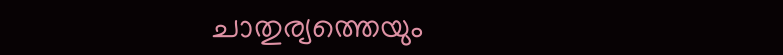ചാതുര്യത്തെയും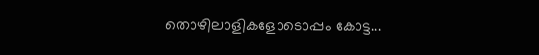തൊഴിലാളികളോടൊപ്പം കോട്ട...